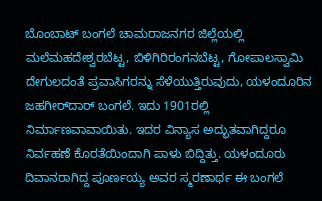ಬೊಂಬಾಟ್ ಬಂಗಲೆ ಚಾಮರಾಜನಗರ ಜಿಲ್ಲೆಯಲ್ಲಿ ಮಲೆಮಹದೇಶ್ವರಬೆಟ್ಟ, ಬಿಳಿಗಿರಿರಂಗನಬೆಟ್ಟ, ಗೋಪಾಲಸ್ವಾಮಿ ದೇಗುಲದಂತೆ ಪ್ರವಾಸಿಗರನ್ನು ಸೆಳೆಯುತ್ತಿರುವುದು, ಯಳಂದೂರಿನ ಜಹಗೀರ್‌ದಾರ್ ಬಂಗಲೆ. ಇದು 1901ರಲ್ಲಿ ನಿರ್ಮಾಣವಾವಾಯಿತು. ಇದರ ವಿನ್ಯಾಸ ಅದ್ಭುತವಾಗಿದ್ದರೂ ನಿರ್ವಹಣೆ ಕೊರತೆಯಿಂದಾಗಿ ಪಾಳು ಬಿದ್ದಿತ್ತು. ಯಳಂದೂರು ದಿವಾನರಾಗಿದ್ದ ಪೂರ್ಣಯ್ಯ ಅವರ ಸ್ಮರಣಾರ್ಥ ಈ ಬಂಗಲೆ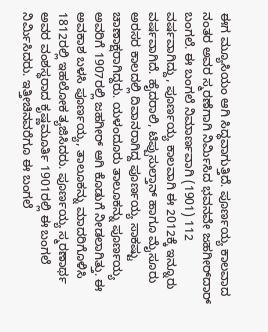ಈಗ ಮ್ಯೂಸಿಯಂ ಆಗಿ ಸಿದ್ಧವಾಗುತ್ತಿದೆ. ಪೂರ್ಣಯ್ಯ ಕಾಲವಾದ ನಂತರ ಅವರ ಸ್ಮರಣೆಗಾಗಿ ನಿರ್ಮಿಸಿದ ಭವನವೇ ಜಹಗೀರ್‌ದಾರ್ ಬಂಗಲೆ. ಈ ಬಂಗಲೆ ನಿಮಾರ್ಣವಾಗಿ (1901) 112 ವರ್ಷವಾಗಿದ್ದು, ಪೂರ್ಣಯ್ಯ ಕಾಲವಾಗಿ ಈ 2012ಕ್ಕೆ ಇನ್ನೂರು ವರ್ಷವಾಗಿದೆ. ಹೈದರಾಲಿ, ಟಿಪ್ಪುಸುಲ್ತಾನ್ ಹಾಗೂ ಮೈಸೂರು ಅರಸರ ಕಾಲದಲ್ಲಿ ದಿವಾನರಾಗಿದ್ದ ಪೂರ್ಣಯ್ಯ ಸಾಕಷ್ಟು ಚಾಣಾಕ್ಷರಾಗಿದ್ದರು. ಯಳಂದೂರು ತಾಲೂಕನ್ನು ಪೂರ್ಣಯ್ಯ ಅವರಿಗೆ 1907ರಲ್ಲಿ ಜಹಗೀರ್ ಆಗಿ ಕೊಡುಗೆ ನೀಡಲಾಗಿತ್ತು. ಈ ಅವಕಾಶ ಬಳಸಿ ಪೂರ್ಣಯ್ಯ, ತಾಲೂಕನ್ನು ಮಾದರಿಗೊಳಿಸಿ 1812ರಲ್ಲಿ ಇಹಲೋಕ ತ್ಯಜಿಸಿದರು. ಪೂರ್ಣಯ್ಯ ಸ್ಮರಣಾರ್ಥ ಅವರ ವಂಶಸ್ಧರಾದ ಕೃಷ್ಣಮೂರ್ತಿ 1901ರಲ್ಲಿ ಈ ಬಂಗಲೆ ನಿರ್ಮಿಸಿದರು. ಇತ್ತೀಚಿನವರೆಗೂ ಈ ಬಂಗಲೆ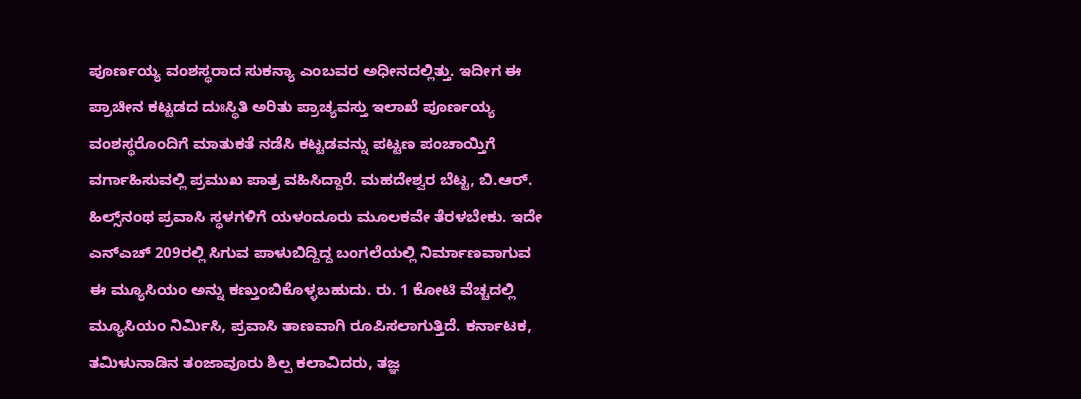ಪೂರ್ಣಯ್ಯ ವಂಶಸ್ಥರಾದ ಸುಕನ್ಯಾ ಎಂಬವರ ಅಧೀನದಲ್ಲಿತ್ತು. ಇದೀಗ ಈ ಪ್ರಾಚೀನ ಕಟ್ಟಡದ ದುಃಸ್ಥಿತಿ ಅರಿತು ಪ್ರಾಚ್ಯವಸ್ತು ಇಲಾಖೆ ಪೂರ್ಣಯ್ಯ ವಂಶಸ್ಥರೊಂದಿಗೆ ಮಾತುಕತೆ ನಡೆಸಿ ಕಟ್ಟಡವನ್ನು ಪಟ್ಟಣ ಪಂಚಾಯ್ತಿಗೆ ವರ್ಗಾಹಿಸುವಲ್ಲಿ ಪ್ರಮುಖ ಪಾತ್ರ ವಹಿಸಿದ್ದಾರೆ. ಮಹದೇಶ್ವರ ಬೆಟ್ಟ, ಬಿ.ಆರ್. ಹಿಲ್ಸ್‌ನಂಥ ಪ್ರವಾಸಿ ಸ್ಥಳಗಳಿಗೆ ಯಳಂದೂರು ಮೂಲಕವೇ ತೆರಳಬೇಕು. ಇದೇ ಎನ್‌ಎಚ್ 209ರಲ್ಲಿ ಸಿಗುವ ಪಾಳುಬಿದ್ದಿದ್ದ ಬಂಗಲೆಯಲ್ಲಿ ನಿರ್ಮಾಣವಾಗುವ ಈ ಮ್ಯೂಸಿಯಂ ಅನ್ನು ಕಣ್ತುಂಬಿಕೊಳ್ಳಬಹುದು. ರು. 1 ಕೋಟಿ ವೆಚ್ಚದಲ್ಲಿ ಮ್ಯೂಸಿಯಂ ನಿರ್ಮಿಸಿ, ಪ್ರವಾಸಿ ತಾಣವಾಗಿ ರೂಪಿಸಲಾಗುತ್ತಿದೆ. ಕರ್ನಾಟಕ, ತಮಿಳುನಾಡಿನ ತಂಜಾವೂರು ಶಿಲ್ಪ ಕಲಾವಿದರು, ತಜ್ಞ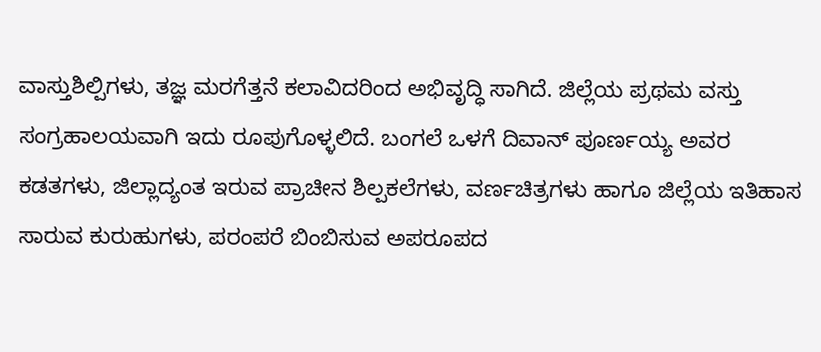ವಾಸ್ತುಶಿಲ್ಪಿಗಳು, ತಜ್ಞ ಮರಗೆತ್ತನೆ ಕಲಾವಿದರಿಂದ ಅಭಿವೃದ್ಧಿ ಸಾಗಿದೆ. ಜಿಲ್ಲೆಯ ಪ್ರಥಮ ವಸ್ತು ಸಂಗ್ರಹಾಲಯವಾಗಿ ಇದು ರೂಪುಗೊಳ್ಳಲಿದೆ. ಬಂಗಲೆ ಒಳಗೆ ದಿವಾನ್ ಪೂರ್ಣಯ್ಯ ಅವರ ಕಡತಗಳು, ಜಿಲ್ಲಾದ್ಯಂತ ಇರುವ ಪ್ರಾಚೀನ ಶಿಲ್ಪಕಲೆಗಳು, ವರ್ಣಚಿತ್ರಗಳು ಹಾಗೂ ಜಿಲ್ಲೆಯ ಇತಿಹಾಸ ಸಾರುವ ಕುರುಹುಗಳು, ಪರಂಪರೆ ಬಿಂಬಿಸುವ ಅಪರೂಪದ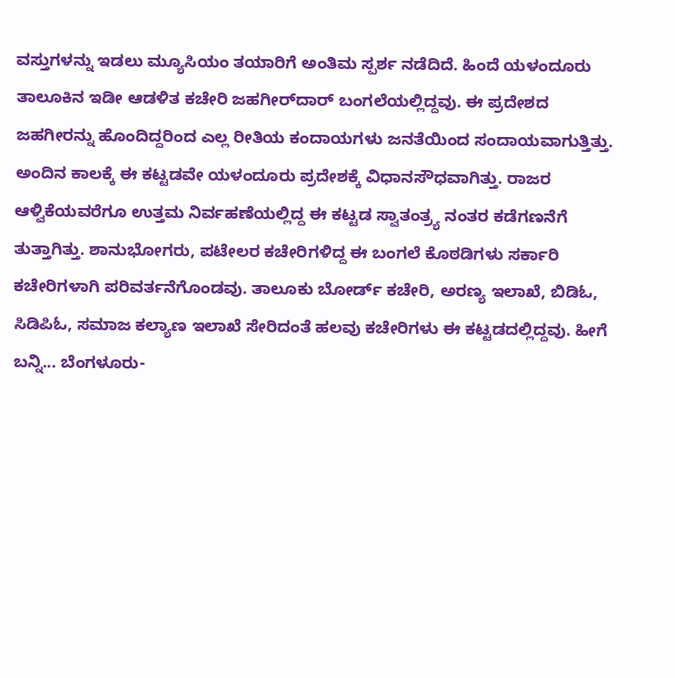ವಸ್ತುಗಳನ್ನು ಇಡಲು ಮ್ಯೂಸಿಯಂ ತಯಾರಿಗೆ ಅಂತಿಮ ಸ್ಪರ್ಶ ನಡೆದಿದೆ. ಹಿಂದೆ ಯಳಂದೂರು ತಾಲೂಕಿನ ಇಡೀ ಆಡಳಿತ ಕಚೇರಿ ಜಹಗೀರ್‌ದಾರ್ ಬಂಗಲೆಯಲ್ಲಿದ್ದವು. ಈ ಪ್ರದೇಶದ ಜಹಗೀರನ್ನು ಹೊಂದಿದ್ದರಿಂದ ಎಲ್ಲ ರೀತಿಯ ಕಂದಾಯಗಳು ಜನತೆಯಿಂದ ಸಂದಾಯವಾಗುತ್ತಿತ್ತು. ಅಂದಿನ ಕಾಲಕ್ಕೆ ಈ ಕಟ್ಟಡವೇ ಯಳಂದೂರು ಪ್ರದೇಶಕ್ಕೆ ವಿಧಾನಸೌಧವಾಗಿತ್ತು. ರಾಜರ ಆಳ್ವಿಕೆಯವರೆಗೂ ಉತ್ತಮ ನಿರ್ವಹಣೆಯಲ್ಲಿದ್ದ ಈ ಕಟ್ಟಡ ಸ್ವಾತಂತ್ರ್ಯ ನಂತರ ಕಡೆಗಣನೆಗೆ ತುತ್ತಾಗಿತ್ತು. ಶಾನುಭೋಗರು, ಪಟೇಲರ ಕಚೇರಿಗಳಿದ್ದ ಈ ಬಂಗಲೆ ಕೊಠಡಿಗಳು ಸರ್ಕಾರಿ ಕಚೇರಿಗಳಾಗಿ ಪರಿವರ್ತನೆಗೊಂಡವು. ತಾಲೂಕು ಬೋರ್ಡ್ ಕಚೇರಿ, ಅರಣ್ಯ ಇಲಾಖೆ, ಬಿಡಿಓ, ಸಿಡಿಪಿಓ, ಸಮಾಜ ಕಲ್ಯಾಣ ಇಲಾಖೆ ಸೇರಿದಂತೆ ಹಲವು ಕಚೇರಿಗಳು ಈ ಕಟ್ಟಡದಲ್ಲಿದ್ದವು. ಹೀಗೆ ಬನ್ನಿ... ಬೆಂಗಳೂರು-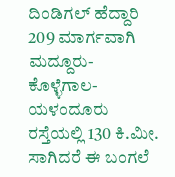ದಿಂಡಿಗಲ್ ಹೆದ್ದಾರಿ 209 ಮಾರ್ಗವಾಗಿ ಮದ್ದೂರು- ಕೊಳ್ಳೆಗಾಲ- ಯಳಂದೂರು ರಸ್ತೆಯಲ್ಲಿ 130 ಕಿ.ಮೀ. ಸಾಗಿದರೆ ಈ ಬಂಗಲೆ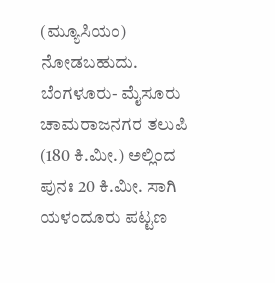(ಮ್ಯೂಸಿಯಂ) ನೋಡಬಹುದು. ಬೆಂಗಳೂರು- ಮೈಸೂರು ಚಾಮರಾಜನಗರ ತಲುಪಿ (180 ಕಿ.ಮೀ.) ಅಲ್ಲಿಂದ ಪುನಃ 20 ಕಿ.ಮೀ. ಸಾಗಿ ಯಳಂದೂರು ಪಟ್ಟಣ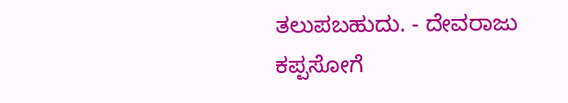ತಲುಪಬಹುದು. - ದೇವರಾಜು ಕಪ್ಪಸೋಗೆ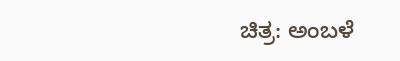ಚಿತ್ರ: ಅಂಬಳೆ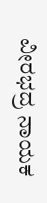ವೀರಭದ್ರ ನಾಯಕ